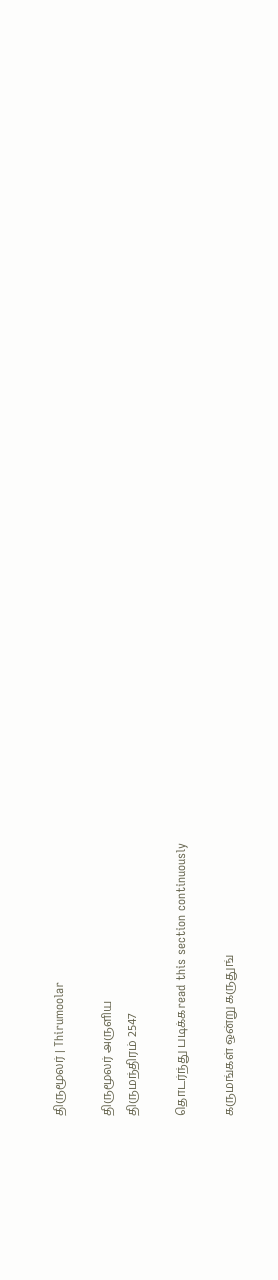திருமூலர் | Thirumoolar

திருமூலர் அருளிய
திருமந்திரம் 2547

தொடர்ந்து படிக்கread this section continuously

கருமங்கள் ஒன்று கருதுங்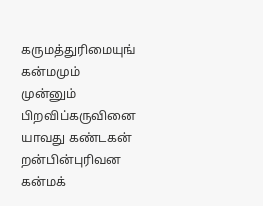கருமத்துரிமையுங் கன்மமும் முன்னும் பிறவிப்கருவினை யாவது கண்டகன் றன்பின்புரிவன கன்மக்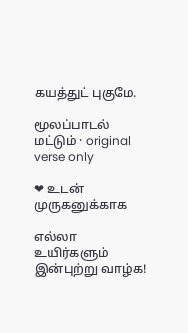கயத்துட் புகுமே.

மூலப்பாடல் மட்டும் · original verse only

❤ உடன் முருகனுக்காக

எல்லா உயிர்களும் இன்புற்று வாழ்க!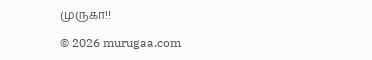முருகா!!

© 2026 murugaa.com